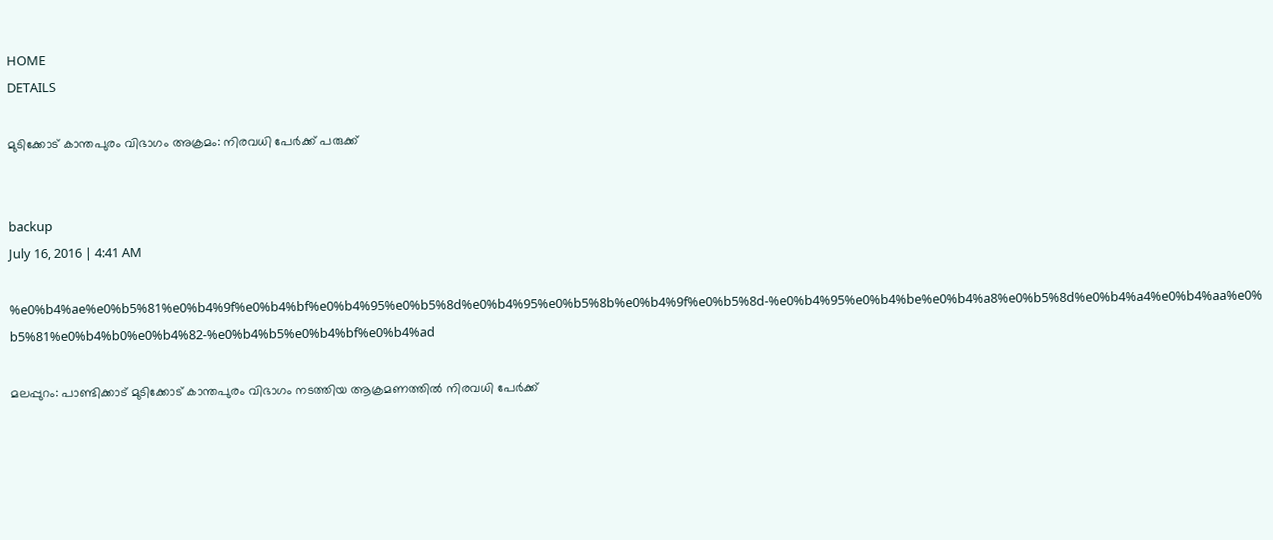HOME
DETAILS

മുടിക്കോട് കാന്തപുരം വിഭാഗം അക്രമം: നിരവധി പേര്‍ക്ക് പരുക്ക്


backup
July 16, 2016 | 4:41 AM

%e0%b4%ae%e0%b5%81%e0%b4%9f%e0%b4%bf%e0%b4%95%e0%b5%8d%e0%b4%95%e0%b5%8b%e0%b4%9f%e0%b5%8d-%e0%b4%95%e0%b4%be%e0%b4%a8%e0%b5%8d%e0%b4%a4%e0%b4%aa%e0%b5%81%e0%b4%b0%e0%b4%82-%e0%b4%b5%e0%b4%bf%e0%b4%ad

മലപ്പുറം: പാണ്ടിക്കാട് മുടിക്കോട് കാന്തപുരം വിഭാഗം നടത്തിയ ആക്രമണത്തില്‍ നിരവധി പേര്‍ക്ക്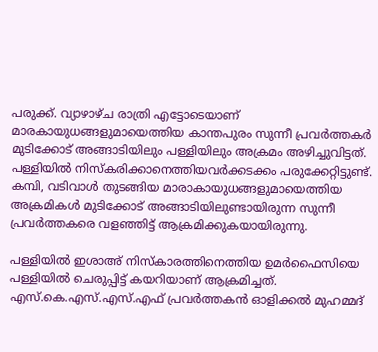പരുക്ക്. വ്യാഴാഴ്ച രാത്രി എട്ടോടെയാണ് മാരകായുധങ്ങളുമായെത്തിയ കാന്തപുരം സുന്നീ പ്രവര്‍ത്തകര്‍ മുടിക്കോട് അങ്ങാടിയിലും പള്ളിയിലും അക്രമം അഴിച്ചുവിട്ടത്. പള്ളിയില്‍ നിസ്‌കരിക്കാനെത്തിയവര്‍ക്കടക്കം പരുക്കേറ്റിട്ടുണ്ട്. കമ്പി, വടിവാള്‍ തുടങ്ങിയ മാരാകായുധങ്ങളുമായെത്തിയ അക്രമികള്‍ മുടിക്കോട് അങ്ങാടിയിലുണ്ടായിരുന്ന സുന്നീ പ്രവര്‍ത്തകരെ വളഞ്ഞിട്ട് ആക്രമിക്കുകയായിരുന്നു.

പള്ളിയില്‍ ഇശാഅ് നിസ്‌കാരത്തിനെത്തിയ ഉമര്‍ഫൈസിയെ പള്ളിയില്‍ ചെരുപ്പിട്ട് കയറിയാണ് ആക്രമിച്ചത്. എസ്.കെ.എസ്.എസ്.എഫ് പ്രവര്‍ത്തകന്‍ ഓളിക്കല്‍ മുഹമ്മദ്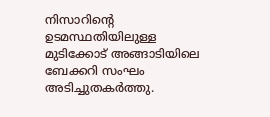നിസാറിന്റെ ഉടമസ്ഥതിയിലുള്ള മുടിക്കോട് അങ്ങാടിയിലെ ബേക്കറി സംഘം അടിച്ചുതകര്‍ത്തു.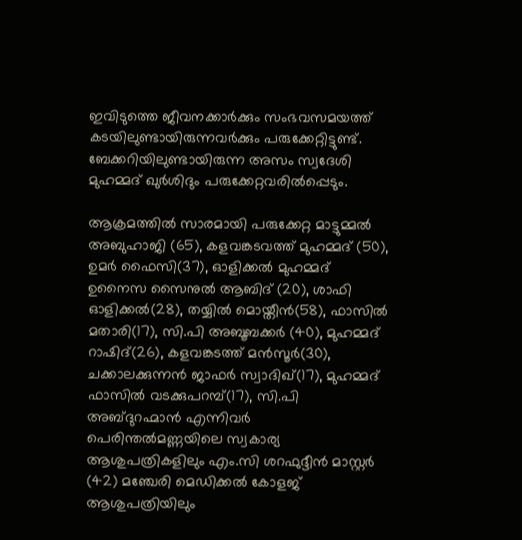ഇവിടുത്തെ ജീവനക്കാര്‍ക്കും സംഭവസമയത്ത് കടയിലുണ്ടായിരുന്നവര്‍ക്കും പരുക്കേറ്റിട്ടുണ്ട്. ബേക്കറിയിലുണ്ടായിരുന്ന അസം സ്വദേശി മുഹമ്മദ് ഖുര്‍ശിദും പരുക്കേറ്റവരില്‍പ്പെടും.

ആക്രമത്തില്‍ സാരമായി പരുക്കേറ്റ മാട്ടുമ്മല്‍ അബുഹാജി (65), കളവങ്കടവത്ത് മുഹമ്മദ് (50), ഉമര്‍ ഫൈസി(37), ഓളിക്കല്‍ മുഹമ്മദ് ഉനൈസ സൈനുല്‍ ആബിദ് (20), ശാഫി ഓളിക്കല്‍(28), തയ്യില്‍ മൊയ്തീന്‍(58), ഫാസില്‍ മതാരി(17), സി.പി അബൂബക്കര്‍ (40), മുഹമ്മദ് റാഷിദ്(26), കളവങ്കടത്ത് മന്‍സൂര്‍(30), ചക്കാലക്കുന്നന്‍ ജാഫര്‍ സ്വാദിഖ്(17), മുഹമ്മദ് ഫാസില്‍ വടക്കുപറമ്പ്(17), സി.പി അബ്ദുറഹ്മാന്‍ എന്നിവര്‍ പെരിന്തല്‍മണ്ണയിലെ സ്വകാര്യ ആശുപത്രികളിലും എം.സി ശറഫുദ്ദീന്‍ മാസ്റ്റര്‍ (42) മഞ്ചേരി മെഡിക്കല്‍ കോളജ് ആശുപത്രിയിലും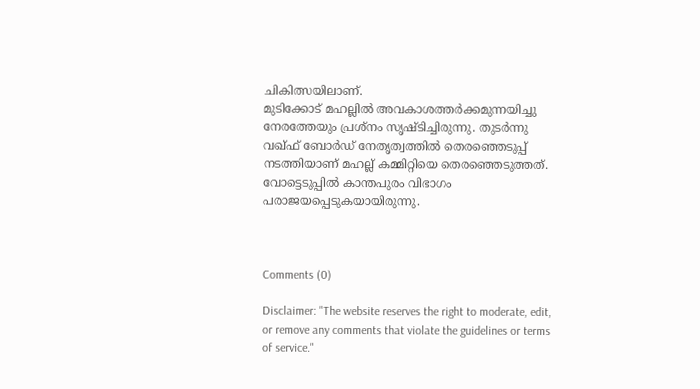ചികിത്സയിലാണ്.
മുടിക്കോട് മഹല്ലില്‍ അവകാശത്തര്‍ക്കമുന്നയിച്ചു നേരത്തേയും പ്രശ്‌നം സൃഷ്ടിച്ചിരുന്നു. തുടര്‍ന്നു വഖ്ഫ് ബോര്‍ഡ് നേതൃത്വത്തില്‍ തെരഞ്ഞെടുപ്പ് നടത്തിയാണ് മഹല്ല് കമ്മിറ്റിയെ തെരഞ്ഞെടുത്തത്. വോട്ടെടുപ്പില്‍ കാന്തപുരം വിഭാഗം പരാജയപ്പെടുകയായിരുന്നു.



Comments (0)

Disclaimer: "The website reserves the right to moderate, edit, or remove any comments that violate the guidelines or terms of service."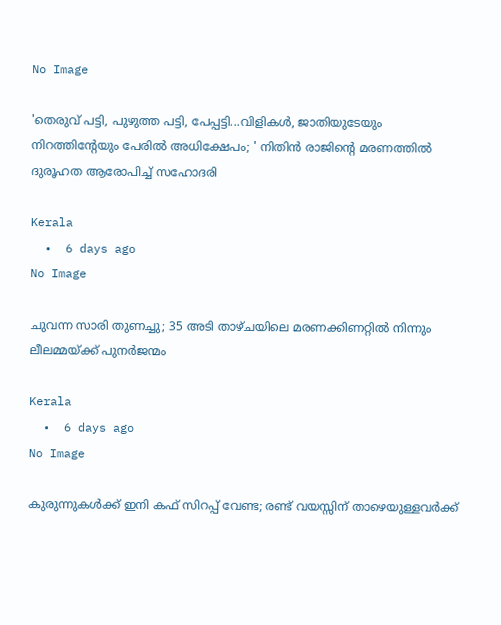No Image

'തെരുവ് പട്ടി, പുഴുത്ത പട്ടി, പേപ്പട്ടി...വിളികള്‍, ജാതിയുടേയും നിറത്തിന്റേയും പേരില്‍ അധിക്ഷേപം; ' നിതിന്‍ രാജിന്റെ മരണത്തില്‍ ദുരൂഹത ആരോപിച്ച് സഹോദരി

Kerala
  •  6 days ago
No Image

ചുവന്ന സാരി തുണച്ചു; 35 അടി താഴ്ചയിലെ മരണക്കിണറ്റില്‍ നിന്നും ലീലമ്മയ്ക്ക് പുനര്‍ജന്മം

Kerala
  •  6 days ago
No Image

കുരുന്നുകള്‍ക്ക് ഇനി കഫ് സിറപ്പ് വേണ്ട; രണ്ട് വയസ്സിന് താഴെയുള്ളവര്‍ക്ക്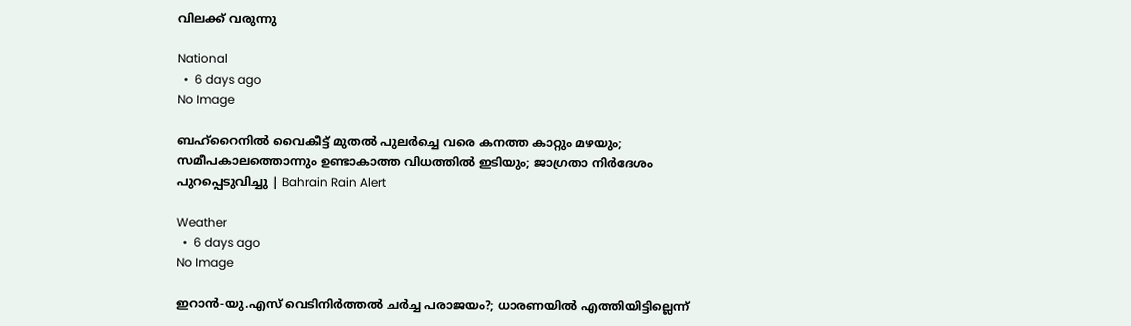വിലക്ക് വരുന്നു

National
  •  6 days ago
No Image

ബഹ്‌റൈനില്‍ വൈകീട്ട് മുതല്‍ പുലര്‍ച്ചെ വരെ കനത്ത കാറ്റും മഴയും; സമീപകാലത്തൊന്നും ഉണ്ടാകാത്ത വിധത്തില്‍ ഇടിയും; ജാഗ്രതാ നിര്‍ദേശം പുറപ്പെടുവിച്ചു | Bahrain Rain Alert

Weather
  •  6 days ago
No Image

ഇറാന്‍-യു.എസ് വെടിനിര്‍ത്തല്‍ ചര്‍ച്ച പരാജയം?; ധാരണയില്‍ എത്തിയിട്ടില്ലെന്ന്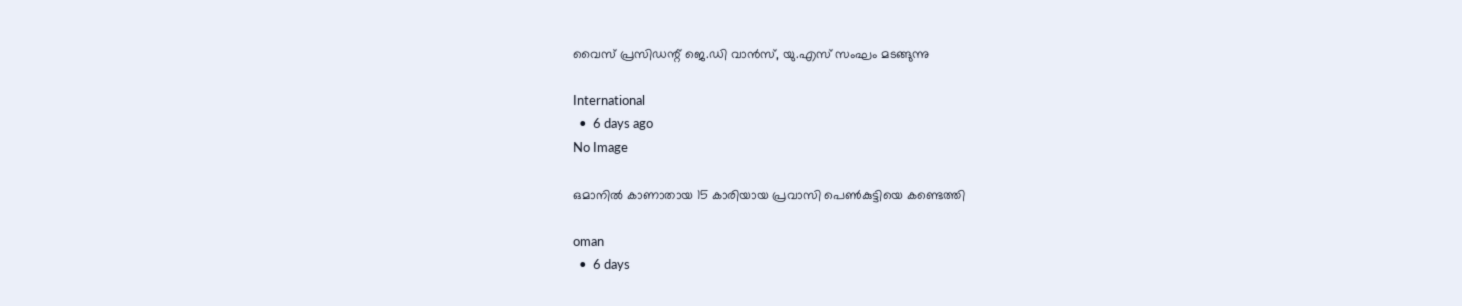വൈസ് പ്രസിഡന്റ് ജെ.ഡി വാന്‍സ്, യു.എസ് സംഘം മടങ്ങുന്നു

International
  •  6 days ago
No Image

ഒമാനില്‍ കാണാതായ 15 കാരിയായ പ്രവാസി പെണ്‍കുട്ടിയെ കണ്ടെത്തി

oman
  •  6 days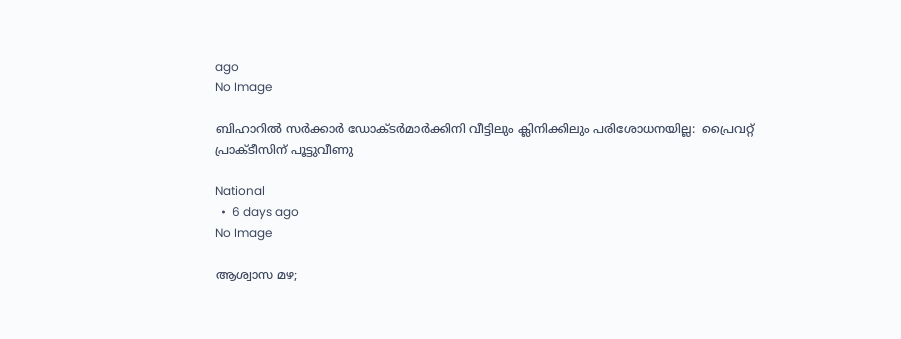ago
No Image

ബിഹാറില്‍ സര്‍ക്കാര്‍ ഡോക്ടര്‍മാര്‍ക്കിനി വീട്ടിലും ക്ലിനിക്കിലും പരിശോധനയില്ല:  പ്രൈവറ്റ് പ്രാക്ടീസിന് പൂട്ടുവീണു

National
  •  6 days ago
No Image

ആശ്വാസ മഴ;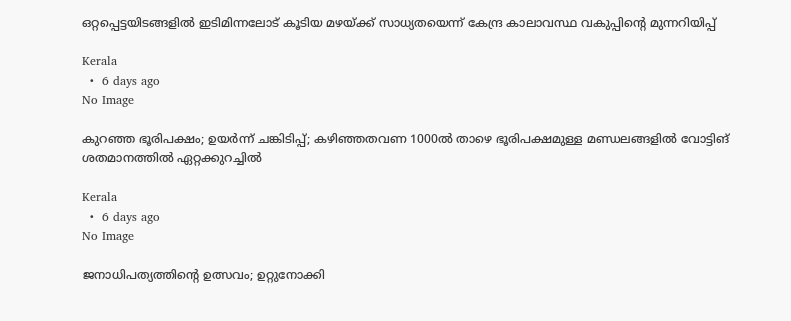ഒറ്റപ്പെട്ടയിടങ്ങളിൽ ഇടിമിന്നലോട് കൂടിയ മഴയ്ക്ക് സാധ്യതയെന്ന് കേന്ദ്ര കാലാവസ്ഥ വകുപ്പിന്റെ മുന്നറിയിപ്പ്

Kerala
  •  6 days ago
No Image

കുറഞ്ഞ ഭൂരിപക്ഷം; ഉയർന്ന് ചങ്കിടിപ്പ്; കഴിഞ്ഞതവണ 1000ൽ താഴെ ഭൂരിപക്ഷമുള്ള മണ്ഡലങ്ങളിൽ വോട്ടിങ് ശതമാനത്തിൽ ഏറ്റക്കുറച്ചിൽ

Kerala
  •  6 days ago
No Image

ജനാധിപത്യത്തിന്റെ ഉത്സവം; ഉറ്റുനോക്കി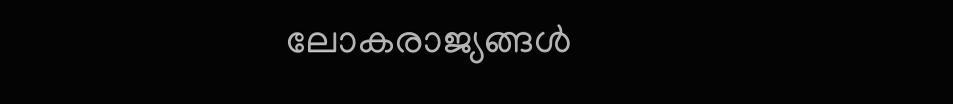ലോകരാജ്യങ്ങൾ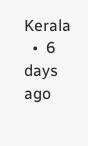Kerala
  •  6 days ago